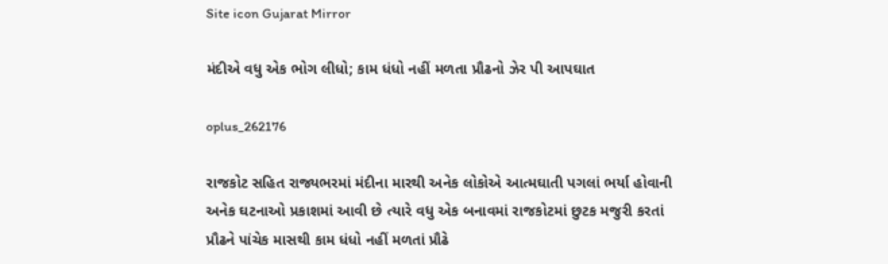Site icon Gujarat Mirror

મંદીએ વધુ એક ભોગ લીધો; કામ ધંધો નહીં મળતા પ્રૌઢનો ઝેર પી આપઘાત

oplus_262176

રાજકોટ સહિત રાજ્યભરમાં મંદીના મારથી અનેક લોકોએ આત્મઘાતી પગલાં ભર્યા હોવાની અનેક ઘટનાઓ પ્રકાશમાં આવી છે ત્યારે વધુ એક બનાવમાં રાજકોટમાં છુટક મજુરી કરતાં પ્રૌઢને પાંચેક માસથી કામ ધંધો નહીં મળતાં પ્રૌઢે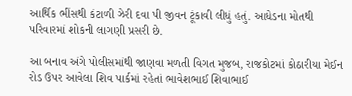આર્થિક ભીંસથી કંટાળી ઝેરી દવા પી જીવન ટૂંકાવી લીધું હતું. આધેડના મોતથી પરિવારમાં શોકની લાગણી પ્રસરી છે.

આ બનાવ અંગે પોલીસમાંથી જાણવા મળતી વિગત મુજબ, રાજકોટમાં કોઠારીયા મેઈન રોડ ઉપર આવેલા શિવ પાર્કમાં રહેતાં ભાવેશભાઈ શિવાભાઈ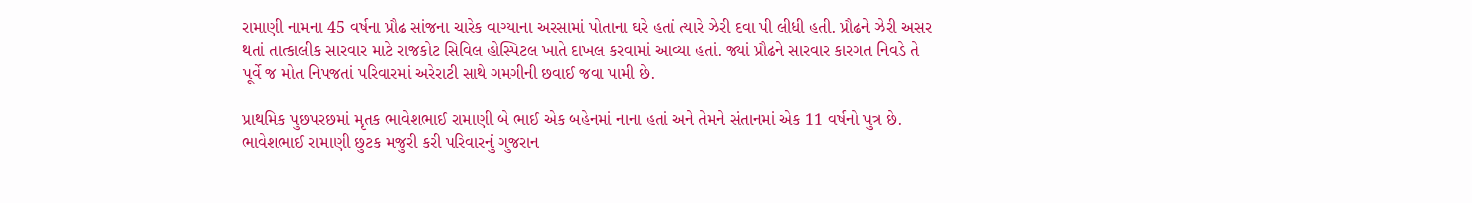રામાણી નામના 45 વર્ષના પ્રૌઢ સાંજના ચારેક વાગ્યાના અરસામાં પોતાના ઘરે હતાં ત્યારે ઝેરી દવા પી લીધી હતી. પ્રૌઢને ઝેરી અસર થતાં તાત્કાલીક સારવાર માટે રાજકોટ સિવિલ હોસ્પિટલ ખાતે દાખલ કરવામાં આવ્યા હતાં. જ્યાં પ્રૌઢને સારવાર કારગત નિવડે તે પૂર્વે જ મોત નિપજતાં પરિવારમાં અરેરાટી સાથે ગમગીની છવાઈ જવા પામી છે.

પ્રાથમિક પુછપરછમાં મૃતક ભાવેશભાઈ રામાણી બે ભાઈ એક બહેનમાં નાના હતાં અને તેમને સંતાનમાં એક 11 વર્ષનો પુત્ર છે. ભાવેશભાઈ રામાણી છુટક મજુરી કરી પરિવારનું ગુજરાન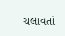ચલાવતાં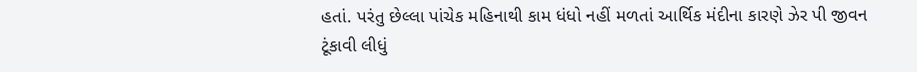હતાં. પરંતુ છેલ્લા પાંચેક મહિનાથી કામ ધંધો નહીં મળતાં આર્થિક મંદીના કારણે ઝેર પી જીવન ટૂંકાવી લીધું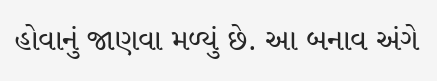હોવાનું જાણવા મળ્યું છે. આ બનાવ અંગે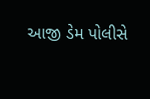આજી ડેમ પોલીસે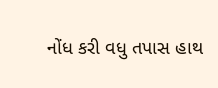નોંધ કરી વધુ તપાસ હાથ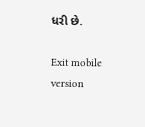ધરી છે.

Exit mobile version